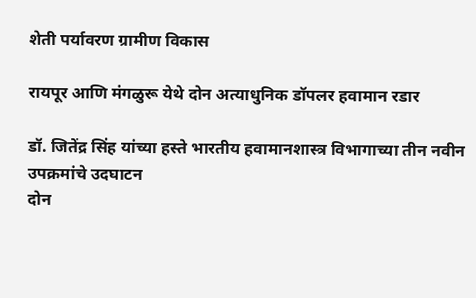शेती पर्यावरण ग्रामीण विकास

रायपूर आणि मंगळुरू येथे दोन अत्याधुनिक डॉपलर हवामान रडार

डॉ. जितेंद्र सिंह यांच्या हस्ते भारतीय हवामानशास्त्र विभागाच्या तीन नवीन उपक्रमांचे उदघाटन
दोन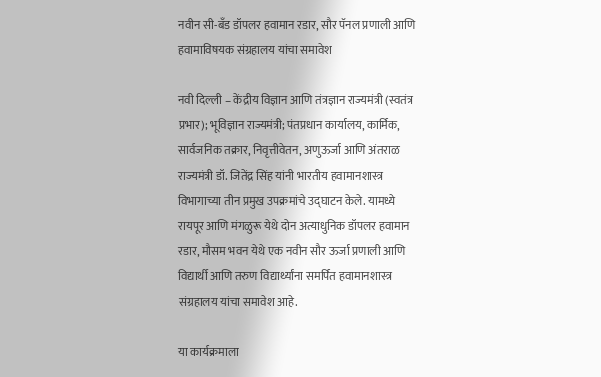नवीन सी-बँड डॉपलर हवामान रडार, सौर पॅनल प्रणाली आणि हवामाविषयक संग्रहालय यांचा समावेश

नवी दिल्ली – केंद्रीय विज्ञान आणि तंत्रज्ञान राज्यमंत्री (स्वतंत्र प्रभार); भूविज्ञान राज्यमंत्री; पंतप्रधान कार्यालय, कार्मिक, सार्वजनिक तक्रार, निवृत्तीवेतन, अणुऊर्जा आणि अंतराळ राज्यमंत्री डॉ. जितेंद्र सिंह यांनी भारतीय हवामानशास्त्र विभागाच्या तीन प्रमुख उपक्रमांचे उद्घाटन केले. यामध्ये रायपूर आणि मंगळुरू येथे दोन अत्याधुनिक डॉपलर हवामान रडार, मौसम भवन येथे एक नवीन सौर ऊर्जा प्रणाली आणि विद्यार्थी आणि तरुण विद्यार्थ्यांना समर्पित हवामानशास्त्र संग्रहालय यांचा समावेश आहे.

या कार्यक्रमाला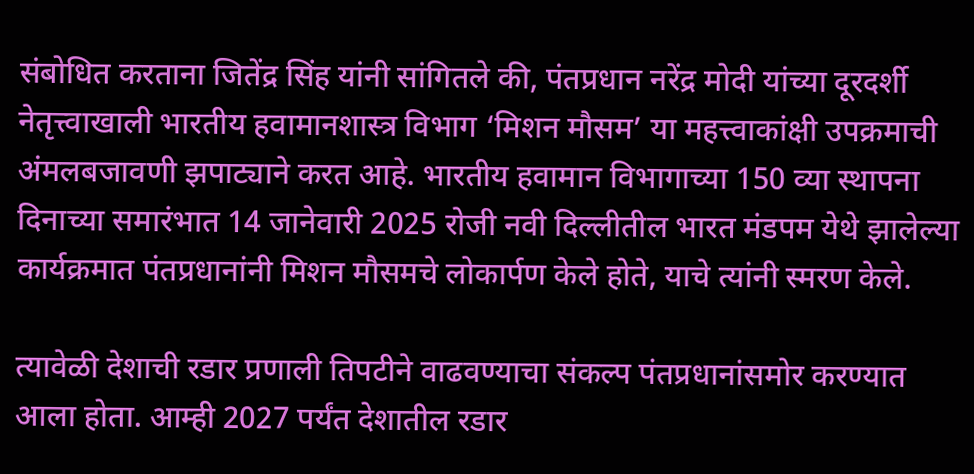संबोधित करताना जितेंद्र सिंह यांनी सांगितले की, पंतप्रधान नरेंद्र मोदी यांच्या दूरदर्शी नेतृत्त्वाखाली भारतीय हवामानशास्त्र विभाग ‘मिशन मौसम’ या महत्त्वाकांक्षी उपक्रमाची अंमलबजावणी झपाट्याने करत आहे. भारतीय हवामान विभागाच्या 150 व्या स्थापना दिनाच्या समारंभात 14 जानेवारी 2025 रोजी नवी दिल्लीतील भारत मंडपम येथे झालेल्या कार्यक्रमात पंतप्रधानांनी मिशन मौसमचे लोकार्पण केले होते, याचे त्यांनी स्मरण केले.

त्यावेळी देशाची रडार प्रणाली तिपटीने वाढवण्याचा संकल्प पंतप्रधानांसमोर करण्यात आला होता. आम्ही 2027 पर्यंत देशातील रडार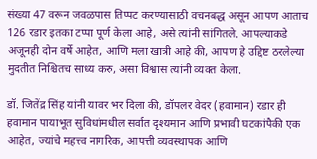संख्या 47 वरून जवळपास तिप्पट करण्यासाठी वचनबद्ध असून आपण आताच 126 रडार इतका टप्पा पूर्ण केला आहे, असे त्यांनी सांगितले. आपल्याकडे अजूनही दोन वर्षे आहेत, आणि मला खात्री आहे की, आपण हे उद्दिष्ट ठरलेल्या मुदतीत निश्चितच साध्य करु, असा विश्वास त्यांनी व्यक्त केला.

डॉ. जितेंद्र सिंह यांनी यावर भर दिला की, डॉपलर वेदर (हवामान) रडार ही हवामान पायाभूत सुविधांमधील सर्वात दृश्यमान आणि प्रभावी घटकांपैकी एक आहेत, ज्यांचे महत्त्व नागरिक, आपत्ती व्यवस्थापक आणि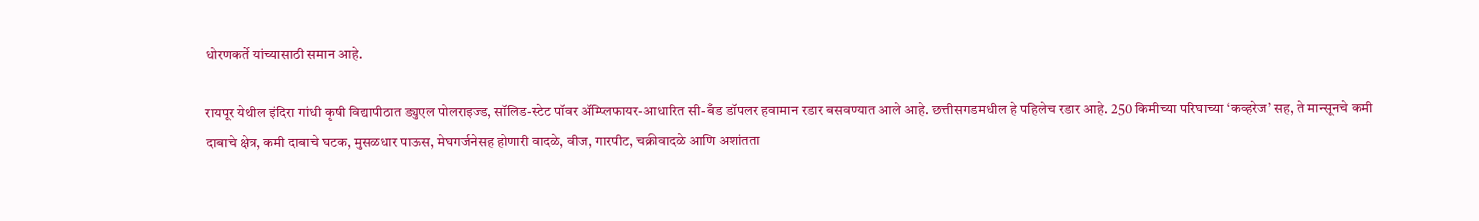धोरणकर्ते यांच्यासाठी समान आहे.

रायपूर येथील इंदिरा गांधी कृषी विद्यापीठात ड्युएल पोलराइज्ड, सॉलिड-स्टेट पॉवर ॲम्प्लिफायर-आधारित सी-बँड डॉपलर हवामान रडार बसवण्यात आले आहे. छत्तीसगडमधील हे पहिलेच रडार आहे. 250 किमीच्या परिघाच्या ‘कव्हरेज’ सह, ते मान्सूनचे कमी दाबाचे क्षेत्र, कमी दाबाचे घटक, मुसळधार पाऊस, मेघगर्जनेसह होणारी वादळे, वीज, गारपीट, चक्रीवादळे आणि अशांतता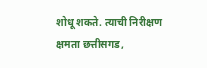शोधू शकते. त्याची निरीक्षण क्षमता छत्तीसगड,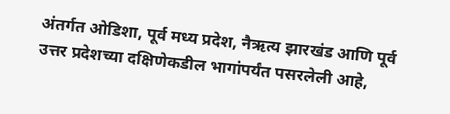अंतर्गत ओडिशा, पूर्व मध्य प्रदेश, नैऋत्य झारखंड आणि पूर्व उत्तर प्रदेशच्या दक्षिणेकडील भागांपर्यंत पसरलेली आहे,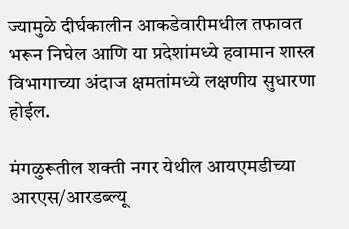ज्यामुळे दीर्घकालीन आकडेवारीमधील तफावत भरून निघेल आणि या प्रदेशांमध्ये हवामान शास्त्र विभागाच्या अंदाज क्षमतांमध्ये लक्षणीय सुधारणा होईल.

मंगळुरूतील शक्ती नगर येथील आयएमडीच्या आरएस/आरडब्ल्यू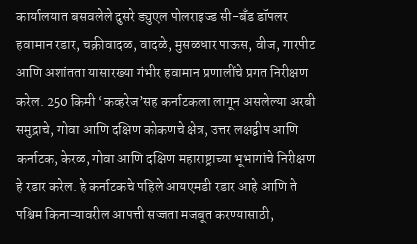कार्यालयात बसवलेले दुसरे ड्युएल पोलराइज्ड सी-बँड डॉपलर हवामान रडार, चक्रीवादळ, वादळे, मुसळधार पाऊस, वीज, गारपीट आणि अशांतता यासारख्या गंभीर हवामान प्रणालींचे प्रगत निरीक्षण करेल. 250 किमी ‘कव्हरेज’सह कर्नाटकला लागून असलेल्या अरबी समुद्राचे, गोवा आणि दक्षिण कोकणचे क्षेत्र, उत्तर लक्षद्वीप आणि कर्नाटक, केरळ, गोवा आणि दक्षिण महाराष्ट्राच्या भूभागांचे निरीक्षण हे रडार करेल. हे कर्नाटकचे पहिले आयएमडी रडार आहे आणि ते पश्चिम किनाऱ्यावरील आपत्ती सज्जता मजबूत करण्यासाठी,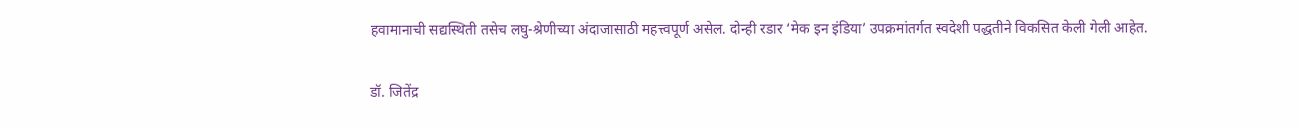हवामानाची सद्यस्थिती तसेच लघु-श्रेणीच्या अंदाजासाठी महत्त्वपूर्ण असेल. दोन्ही रडार ‘मेक इन इंडिया’ उपक्रमांतर्गत स्वदेशी पद्धतीने विकसित केली गेली आहेत.

डॉ. जितेंद्र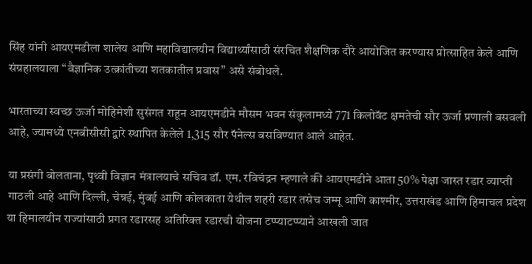सिंह यांनी आयएमडीला शालेय आणि महाविद्यालयीन विद्यार्थ्यांसाठी संरचित शैक्षणिक दौरे आयोजित करण्यास प्रोत्साहित केले आणि संग्रहालयाला “वैज्ञानिक उत्क्रांतीच्या शतकातील प्रवास” असे संबोधले.

भारताच्या स्वच्छ ऊर्जा मोहिमेशी सुसंगत राहून आयएमडीने मौसम भवन संकुलामध्ये 771 किलोवॅट क्षमतेची सौर ऊर्जा प्रणाली बसवली आहे, ज्यामध्ये एनबीसीसी द्वारे स्थापित केलेले 1,315 सौर पॅनेल्स बसविण्यात आले आहेत.

या प्रसंगी बोलताना, पृथ्वी विज्ञान मंत्रालयाचे सचिव डॉ. एम. रविचंद्रन म्हणाले की आयएमडीने आता 50% पेक्षा जास्त रडार व्याप्ती गाठली आहे आणि दिल्ली, चेन्नई, मुंबई आणि कोलकाता येथील शहरी रडार तसेच जम्मू आणि काश्मीर, उत्तराखंड आणि हिमाचल प्रदेश या हिमालयीन राज्यांसाठी प्रगत रडारसह अतिरिक्त रडारची योजना टप्प्याटप्प्याने आखली जात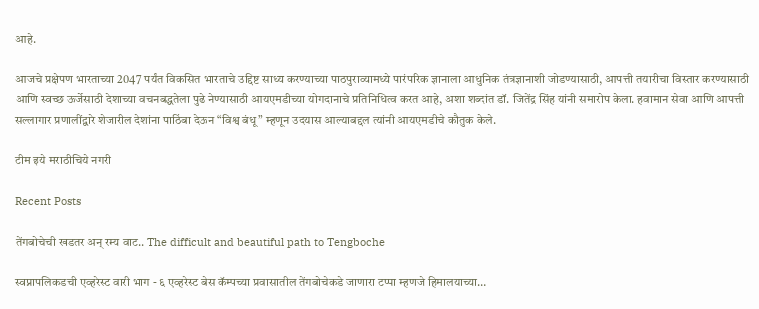आहे.

आजचे प्रक्षेपण भारताच्या 2047 पर्यंत विकसित भारताचे उद्दिष्ट साध्य करण्याच्या पाठपुराव्यामध्ये पारंपरिक ज्ञानाला आधुनिक तंत्रज्ञानाशी जोडण्यासाठी, आपत्ती तयारीचा विस्तार करण्यासाठी आणि स्वच्छ ऊर्जेसाठी देशाच्या वचनबद्धतेला पुढे नेण्यासाठी आयएमडीच्या योगदानाचे प्रतिनिधित्व करत आहे, अशा शब्दांत डॉ. जितेंद्र सिंह यांनी समारोप केला. हवामान सेवा आणि आपत्ती सल्लागार प्रणालींद्वारे शेजारील देशांना पाठिंबा देऊन “विश्व बंधू” म्हणून उदयास आल्याबद्दल त्यांनी आयएमडीचे कौतुक केले.

टीम इये मराठीचिये नगरी

Recent Posts

तेंगबोचेची खडतर अन् रम्य वाट.. The difficult and beautiful path to Tengboche

स्वप्नापलिकडची एव्हरेस्ट वारी भाग - ६ एव्हरेस्ट बेस कॅम्पच्या प्रवासातील तेंगबोचेकडे जाणारा टप्पा म्हणजे हिमालयाच्या…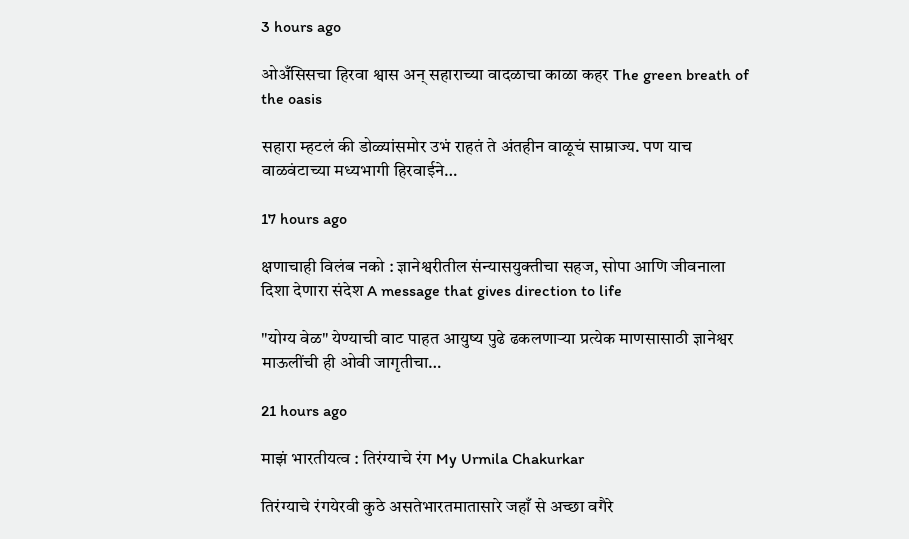3 hours ago

ओअँसिसचा हिरवा श्वास अन् सहाराच्या वादळाचा काळा कहर The green breath of the oasis

सहारा म्हटलं की डोळ्यांसमोर उभं राहतं ते अंतहीन वाळूचं साम्राज्य. पण याच वाळवंटाच्या मध्यभागी हिरवाईने…

17 hours ago

क्षणाचाही विलंब नको : ज्ञानेश्वरीतील संन्यासयुक्तीचा सहज, सोपा आणि जीवनाला दिशा देणारा संदेश A message that gives direction to life

"योग्य वेळ" येण्याची वाट पाहत आयुष्य पुढे ढकलणाऱ्या प्रत्येक माणसासाठी ज्ञानेश्वर माऊलींची ही ओवी जागृतीचा…

21 hours ago

माझं भारतीयत्व : तिरंग्याचे रंग My Urmila Chakurkar

तिरंग्याचे रंगयेरवी कुठे असतेभारतमातासारे जहाँ से अच्छा वगैरे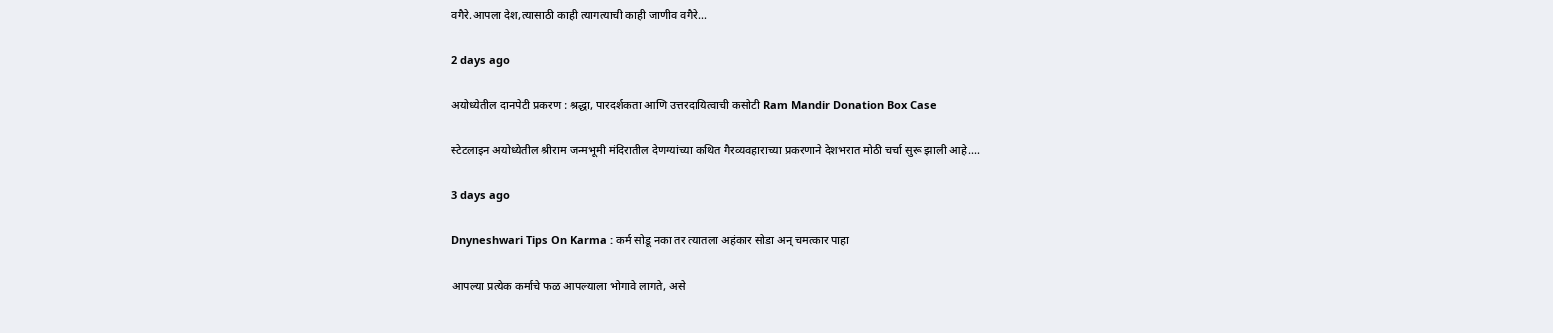वगैरे.आपला देश,त्यासाठी काही त्यागत्याची काही जाणीव वगैरे…

2 days ago

अयोध्येतील दानपेटी प्रकरण : श्रद्धा, पारदर्शकता आणि उत्तरदायित्वाची कसोटी Ram Mandir Donation Box Case

स्टेटलाइन अयोध्येतील श्रीराम जन्मभूमी मंदिरातील देणग्यांच्या कथित गैरव्यवहाराच्या प्रकरणाने देशभरात मोठी चर्चा सुरू झाली आहे.…

3 days ago

Dnyneshwari Tips On Karma : कर्म सोडू नका तर त्यातला अहंकार सोडा अन् चमत्कार पाहा

आपल्या प्रत्येक कर्माचे फळ आपल्याला भोगावे लागते, असे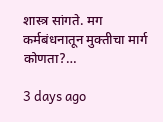शास्त्र सांगते. मग कर्मबंधनातून मुक्तीचा मार्ग कोणता?…

3 days ago